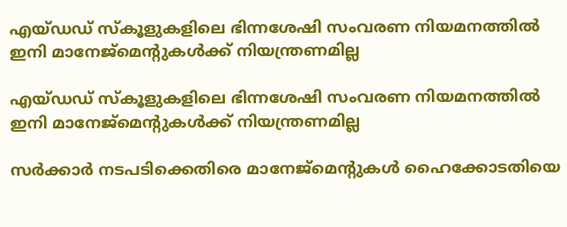എയ്ഡഡ് സ്കൂളുകളിലെ ഭിന്നശേഷി സംവരണ‌ നിയമനത്തിൽ ഇനി മാനേജ്മെന്റുകൾക്ക് നിയന്ത്രണമില്ല

എയ്ഡഡ് സ്കൂളുകളിലെ ഭിന്നശേഷി സംവരണ‌ നിയമനത്തിൽ ഇനി മാനേജ്മെന്റുകൾക്ക് നിയന്ത്രണമില്ല

സർക്കാർ നടപടിക്കെതിരെ മാനേജ്മെന്റുകൾ ഹൈക്കോടതിയെ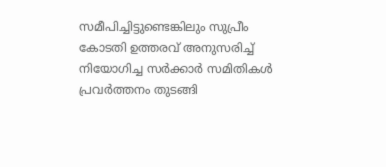സമീപിച്ചിട്ടുണ്ടെങ്കിലും സുപ്രീം കോടതി ഉത്തരവ് അനുസരിച്ച് നിയോഗിച്ച സർക്കാർ സമിതികൾ പ്രവർത്തനം തുടങ്ങി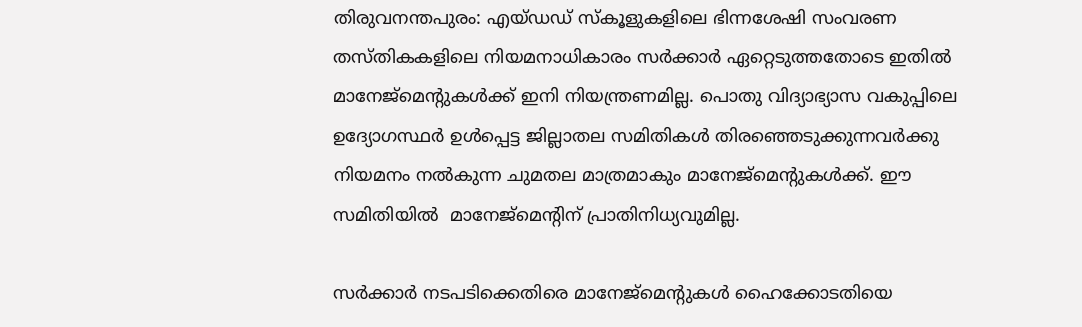തിരുവനന്തപുരം: എയ്ഡഡ് സ്കൂളുകളിലെ ഭിന്നശേഷി സംവരണ തസ്തികകളിലെ നിയമനാധികാരം സർക്കാർ ഏറ്റെടുത്തതോടെ ഇതിൽ മാനേജ്മെന്റുകൾക്ക് ഇനി നിയന്ത്രണമില്ല. പൊതു വിദ്യാഭ്യാസ വകുപ്പിലെ ഉദ്യോഗസ്ഥർ ഉൾപ്പെട്ട ജില്ലാതല സമിതികൾ തിരഞ്ഞെടുക്കുന്നവർക്കു നിയമനം നൽകുന്ന ചുമതല മാത്രമാകും മാനേജ്മെന്റുകൾക്ക്. ഈ സമിതിയിൽ  മാനേജ്മെന്റിന് പ്രാതിനിധ്യവുമില്ല.

സർക്കാർ നടപടിക്കെതിരെ മാനേജ്മെന്റുകൾ ഹൈക്കോടതിയെ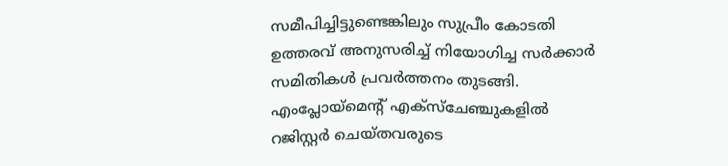സമീപിച്ചിട്ടുണ്ടെങ്കിലും സുപ്രീം കോടതി ഉത്തരവ് അനുസരിച്ച് നിയോഗിച്ച സർക്കാർ സമിതികൾ പ്രവർത്തനം തുടങ്ങി. എംപ്ലോയ്മെന്റ് എക്സ്ചേഞ്ചുകളിൽ റജിസ്റ്റർ ചെയ്തവരുടെ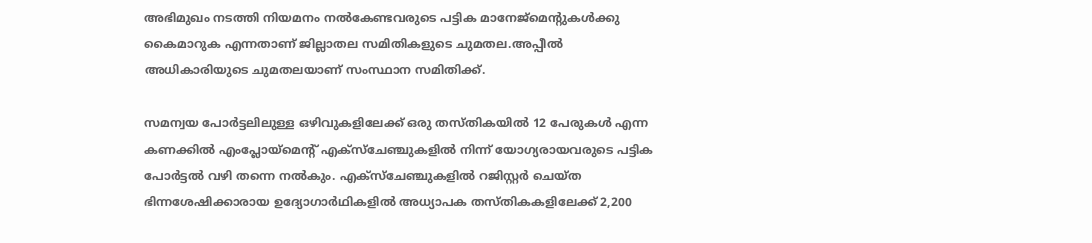അഭിമുഖം നടത്തി നിയമനം നൽകേണ്ടവരുടെ പട്ടിക മാനേജ്മെന്റുകൾക്കു കൈമാറുക എന്നതാണ് ജില്ലാതല സമിതികളുടെ ചുമതല.അപ്പീൽ അധികാരിയുടെ ചുമതലയാണ് സംസ്ഥാന സമിതിക്ക്.

സമന്വയ പോർട്ടലിലുള്ള ഒഴിവുകളിലേക്ക് ഒരു തസ്തികയിൽ 12 പേരുകൾ എന്ന കണക്കിൽ എംപ്ലോയ്മെന്റ് എക്സ്ചേഞ്ചുകളിൽ നിന്ന് യോഗ്യരായവരുടെ പട്ടിക പോർട്ടൽ വഴി തന്നെ നൽകും. എക്സ്ചേഞ്ചുകളിൽ റജിസ്റ്റർ ചെയ്ത ഭിന്നശേഷിക്കാരായ ഉദ്യോഗാർഥികളിൽ അധ്യാപക തസ്തികകളിലേക്ക് 2,200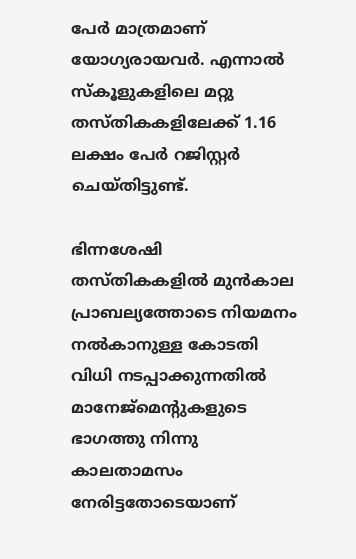പേർ മാത്രമാണ് യോഗ്യരായവർ. എന്നാൽ സ്കൂളുകളിലെ മറ്റു തസ്തികകളിലേക്ക് 1.16 ലക്ഷം പേർ റജിസ്റ്റർ ചെയ്തിട്ടുണ്ട്.

ഭിന്നശേഷി തസ്തികകളിൽ മുൻകാല പ്രാബല്യത്തോടെ നിയമനം നൽകാനുള്ള കോടതി വിധി നടപ്പാക്കുന്നതിൽ മാനേജ്മെന്റുകളുടെ ഭാഗത്തു നിന്നു കാലതാമസം നേരിട്ടതോടെയാണ്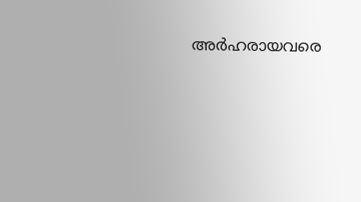അർഹരായവരെ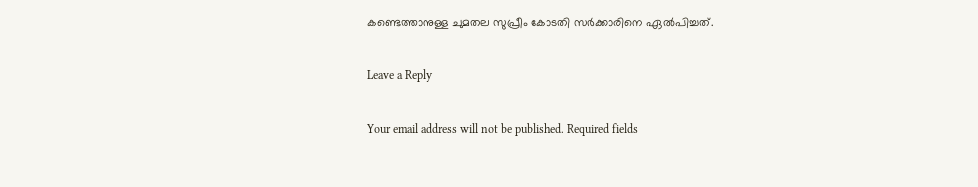കണ്ടെത്താനുള്ള ചുമതല സുപ്രീം കോടതി സർക്കാരിനെ ഏൽപിച്ചത്.

Leave a Reply

Your email address will not be published. Required fields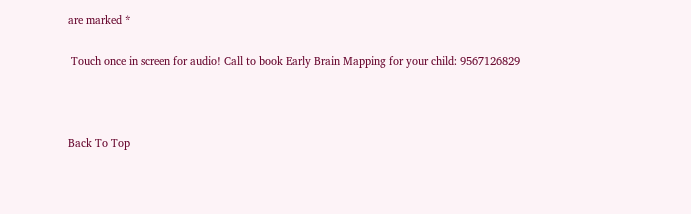are marked *

 Touch once in screen for audio! Call to book Early Brain Mapping for your child: 9567126829



Back To Top